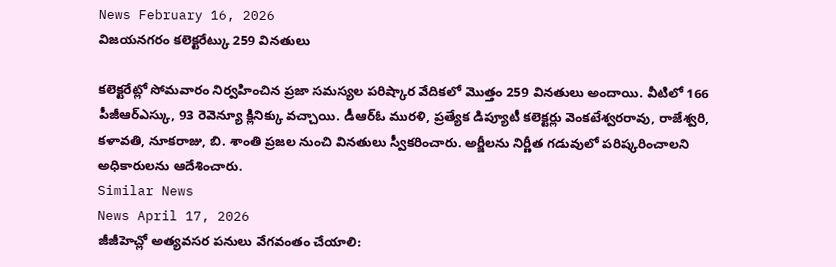News February 16, 2026
విజయనగరం కలెక్టరేట్కు 259 వినతులు

కలెక్టరేట్లో సోమవారం నిర్వహించిన ప్రజా సమస్యల పరిష్కార వేదికలో మొత్తం 259 వినతులు అందాయి. వీటిలో 166 పీజీఆర్ఎస్కు, 93 రెవెన్యూ క్లినిక్కు వచ్చాయి. డీఆర్ఓ మురళి, ప్రత్యేక డిప్యూటీ కలెక్టర్లు వెంకటేశ్వరరావు, రాజేశ్వరి, కళావతి, నూకరాజు, బి. శాంతి ప్రజల నుంచి వినతులు స్వీకరించారు. అర్జీలను నిర్ణీత గడువులో పరిష్కరించాలని అధికారులను ఆదేశించారు.
Similar News
News April 17, 2026
జీజీహెచ్లో అత్యవసర పనులు వేగవంతం చేయాలి: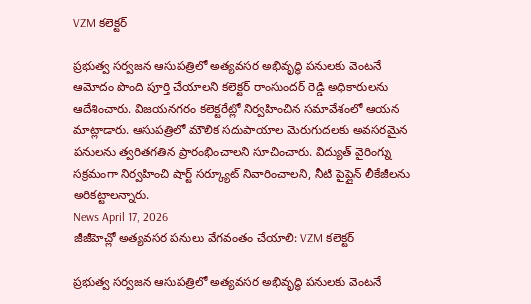VZM కలెక్టర్

ప్రభుత్వ సర్వజన ఆసుపత్రిలో అత్యవసర అభివృద్ధి పనులకు వెంటనే ఆమోదం పొంది పూర్తి చేయాలని కలెక్టర్ రాంసుందర్ రెడ్డి అధికారులను ఆదేశించారు. విజయనగరం కలెక్టరేట్లో నిర్వహించిన సమావేశంలో ఆయన మాట్లాడారు. ఆసుపత్రిలో మౌలిక సదుపాయాల మెరుగుదలకు అవసరమైన పనులను త్వరితగతిన ప్రారంభించాలని సూచించారు. విద్యుత్ వైరింగ్ను సక్రమంగా నిర్వహించి షార్ట్ సర్క్యూట్ నివారించాలని, నీటి పైప్లైన్ లీకేజీలను అరికట్టాలన్నారు.
News April 17, 2026
జీజీహెచ్లో అత్యవసర పనులు వేగవంతం చేయాలి: VZM కలెక్టర్

ప్రభుత్వ సర్వజన ఆసుపత్రిలో అత్యవసర అభివృద్ధి పనులకు వెంటనే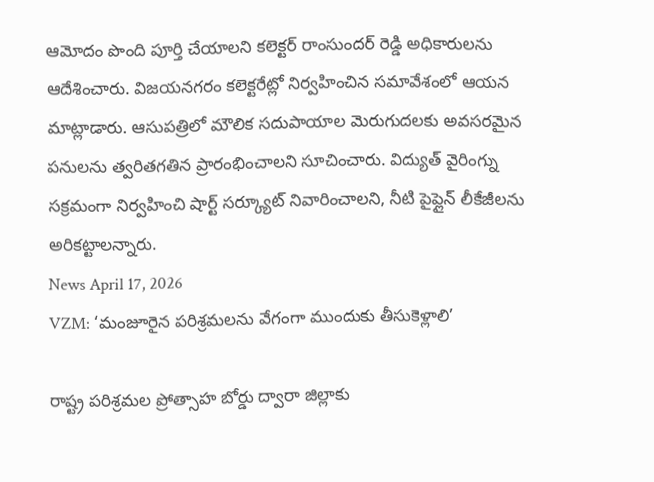ఆమోదం పొంది పూర్తి చేయాలని కలెక్టర్ రాంసుందర్ రెడ్డి అధికారులను ఆదేశించారు. విజయనగరం కలెక్టరేట్లో నిర్వహించిన సమావేశంలో ఆయన మాట్లాడారు. ఆసుపత్రిలో మౌలిక సదుపాయాల మెరుగుదలకు అవసరమైన పనులను త్వరితగతిన ప్రారంభించాలని సూచించారు. విద్యుత్ వైరింగ్ను సక్రమంగా నిర్వహించి షార్ట్ సర్క్యూట్ నివారించాలని, నీటి పైప్లైన్ లీకేజీలను అరికట్టాలన్నారు.
News April 17, 2026
VZM: ‘మంజూరైన పరిశ్రమలను వేగంగా ముందుకు తీసుకెళ్లాలి’

రాష్ట్ర పరిశ్రమల ప్రోత్సాహ బోర్డు ద్వారా జిల్లాకు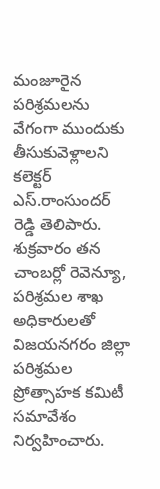మంజూరైన పరిశ్రమలను వేగంగా ముందుకు తీసుకువెళ్లాలని కలెక్టర్ ఎస్.రాంసుందర్ రెడ్డి తెలిపారు. శుక్రవారం తన చాంబర్లో రెవెన్యూ, పరిశ్రమల శాఖ అధికారులతో విజయనగరం జిల్లా పరిశ్రమల ప్రోత్సాహక కమిటీ సమావేశం నిర్వహించారు.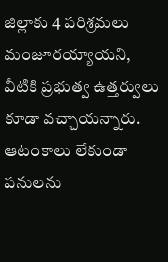జిల్లాకు 4 పరిశ్రమలు మంజూరయ్యాయని, వీటికి ప్రభుత్వ ఉత్తర్వులు కూడా వచ్చాయన్నారు. ఆటంకాలు లేకుండా పనులను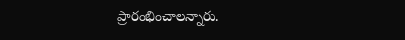ప్రారంభించాలన్నారు.